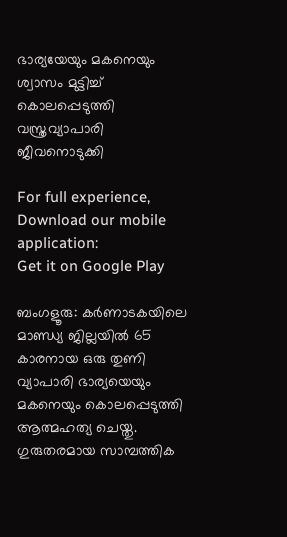ഭാര്യയേയും മകനെയും ശ്വാസം മുട്ടിച്ച് കൊലപ്പെടുത്തി വസ്ത്രവ്യാപാരി ജീവനൊടുക്കി

For full experience, Download our mobile application:
Get it on Google Play

ബംഗളൂരു: കർണാടകയിലെ മാണ്ഡ്യ ജില്ലയിൽ 65 കാരനായ ഒരു തുണി വ്യാപാരി ഭാര്യയെയും മകനെയും കൊലപ്പെടുത്തി ആത്മഹത്യ ചെയ്തു. ഗുരുതരമായ സാമ്പത്തിക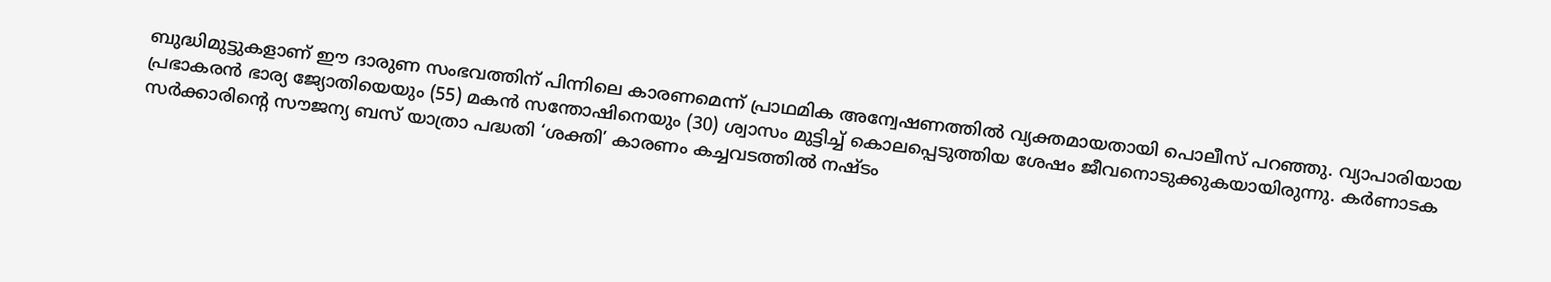ബുദ്ധിമുട്ടുകളാണ് ഈ ദാരുണ സംഭവത്തിന് പിന്നിലെ കാരണമെന്ന് പ്രാഥമിക അന്വേഷണത്തിൽ വ്യക്തമായതായി പൊലീസ് പറഞ്ഞു. വ്യാപാരിയായ പ്രഭാകരൻ ഭാര്യ ജ്യോതിയെയും (55) മകൻ സന്തോഷിനെയും (30) ശ്വാസം മുട്ടിച്ച് കൊലപ്പെടുത്തിയ ശേഷം ജീവനൊടുക്കുകയായിരുന്നു. കര്‍ണാടക സര്‍ക്കാരിന്റെ സൗജന്യ ബസ് യാത്രാ പദ്ധതി ‘ശക്തി’ കാരണം കച്ചവടത്തില്‍ നഷ്ടം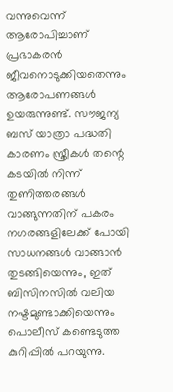വന്നുവെന്ന് ആരോപിച്ചാണ് പ്രഭാകരൻ ജീവനൊടുക്കിയതെന്നും ആരോപണങ്ങൾ ഉയരുന്നുണ്ട്. സൗജന്യ ബസ് യാത്രാ പദ്ധതി കാരണം സ്ത്രീകൾ തന്റെ കടയിൽ നിന്ന് തുണിത്തരങ്ങൾ വാങ്ങുന്നതിന് പകരം നഗരങ്ങളിലേക്ക് പോയി സാധനങ്ങൾ വാങ്ങാൻ തുടങ്ങിയെന്നും, ഇത് ബിസിനസിൽ വലിയ നഷ്ടമുണ്ടാക്കിയെന്നും പൊലീസ് കണ്ടെടുത്ത കുറിപ്പിൽ പറയുന്നു.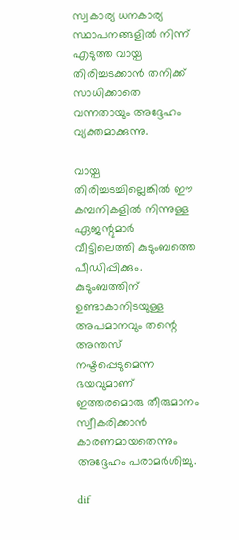സ്വകാര്യ ധനകാര്യ സ്ഥാപനങ്ങളിൽ നിന്ന് എടുത്ത വായ്പ തിരിച്ചടക്കാൻ തനിക്ക് സാധിക്കാതെ വന്നതായും അദ്ദേഹം വ്യക്തമാക്കുന്നു.

വായ്പ തിരിച്ചടച്ചില്ലെങ്കിൽ ഈ കമ്പനികളിൽ നിന്നുള്ള ഏജന്റുമാർ വീട്ടിലെത്തി കുടുംബത്തെ പീഡിപ്പിക്കും. കുടുംബത്തിന് ഉണ്ടാകാനിടയുള്ള അപമാനവും തന്റെ അന്തസ് നഷ്ടപ്പെടുമെന്ന ഭയവുമാണ് ഇത്തരമൊരു തീരുമാനം സ്വീകരിക്കാൻ കാരണമായതെന്നും അദ്ദേഹം പരാമർശിച്ചു.

dif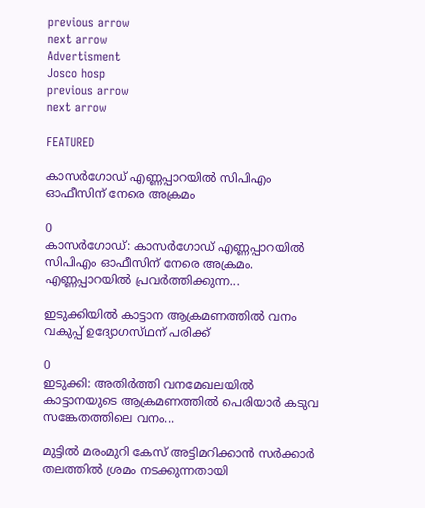previous arrow
next arrow
Advertisment
Josco hosp
previous arrow
next arrow

FEATURED

കാസർഗോഡ് എണ്ണപ്പാറയിൽ സിപിഎം ഓഫീസിന് നേരെ അക്രമം

0
കാസർഗോഡ്: കാസർഗോഡ് എണ്ണപ്പാറയിൽ സിപിഎം ഓഫീസിന് നേരെ അക്രമം. എണ്ണപ്പാറയിൽ പ്രവർത്തിക്കുന്ന...

ഇടുക്കിയിൽ കാട്ടാന ആക്രമണത്തിൽ വനം വകുപ്പ് ഉദ്യോഗസ്‌ഥന് പരിക്ക്

0
ഇടുക്കി: അതിർത്തി വനമേഖലയിൽ കാട്ടാനയുടെ ആക്രമണത്തിൽ പെരിയാർ കടുവ സങ്കേതത്തിലെ വനം...

മുട്ടിൽ മരംമുറി കേസ് അട്ടിമറിക്കാൻ സർക്കാർ തലത്തിൽ ശ്രമം നടക്കുന്നതായി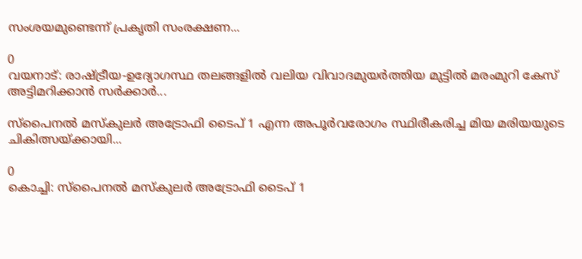സംശയമുണ്ടെന്ന് പ്രകൃതി സംരക്ഷണ...

0
വയനാട്: രാഷ്ട്രീയ-ഉദ്യോഗസ്ഥ തലങ്ങളിൽ വലിയ വിവാദമുയർത്തിയ മുട്ടിൽ മരംമുറി കേസ് അട്ടിമറിക്കാൻ സർക്കാർ...

സ്‌പൈനൽ മസ്‌കുലർ അട്രോഫി ടൈപ് 1 എന്ന അപൂർവരോഗം സ്ഥിരീകരിച്ച മിയ മരിയയുടെ ചികിത്സയ്ക്കായി...

0
കൊച്ചി: സ്‌പൈനൽ മസ്‌കുലർ അട്രോഫി ടൈപ് 1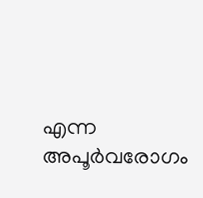എന്ന അപൂർവരോഗം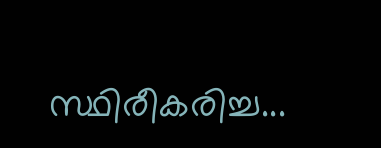സ്ഥിരീകരിച്ച...